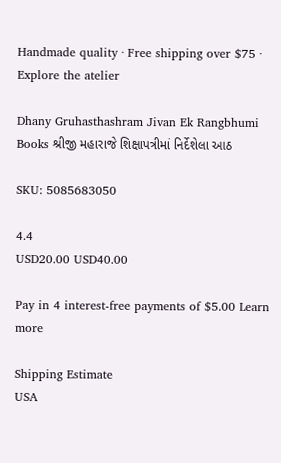Handmade quality · Free shipping over $75 · Explore the atelier

Dhany Gruhasthashram Jivan Ek Rangbhumi Books શ્રીજી મહારાજે શિક્ષાપત્રીમાં નિર્દેશેલા આઠ

SKU: 5085683050

4.4
USD20.00 USD40.00

Pay in 4 interest-free payments of $5.00 Learn more

Shipping Estimate
USA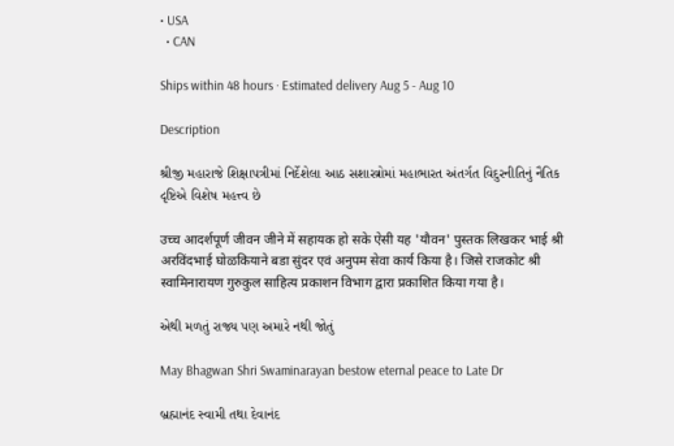• USA
  • CAN

Ships within 48 hours · Estimated delivery Aug 5 - Aug 10

Description

શ્રીજી મહારાજે શિક્ષાપત્રીમાં નિર્દેશેલા આઠ સશાસ્ત્રોમાં મહાભારત અંતર્ગત વિદુરનીતિનું નૈતિક દૃષ્ટિએ વિશેષ મહત્ત્વ છે

उच्च आदर्शपूर्ण जीवन जीने में सहायक हो सके ऐसी यह 'यौवन' पुस्तक लिखकर भाई श्री अरविंदभाई घोळकियाने बडा सुंदर एवं अनुपम सेवा कार्य किया है। जिसे राजकोट श्री स्वामिनारायण गुरुकुल साहित्य प्रकाशन विभाग द्वारा प्रकाशित किया गया है।

એથી મળતું રાજ્ય પણ અમારે નથી જોતું

May Bhagwan Shri Swaminarayan bestow eternal peace to Late Dr

બ્રહ્માનંદ સ્વામી તથા દેવાનંદ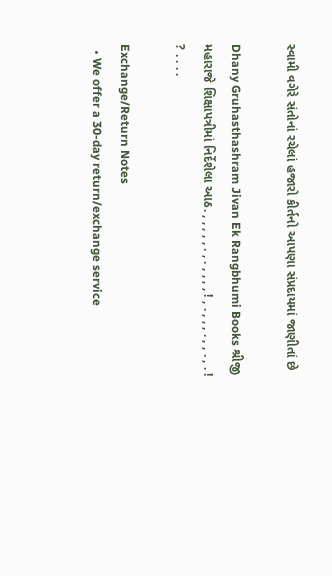સ્વામી વગેરે સંતોનાં રચેલાં હજારો કીર્તનો આપણા સંપ્રદાયમાં જાણીતાં છે

Dhany Gruhasthashram Jivan Ek Rangbhumi Books શ્રીજી મહારાજે શિક્ષાપત્રીમાં નિર્દેશેલા આઠ. , , , , , . , . , , , , ! , . , , , . , , . , . ! ? . . . .

Exchange/Return Notes
  • We offer a 30-day return/exchange service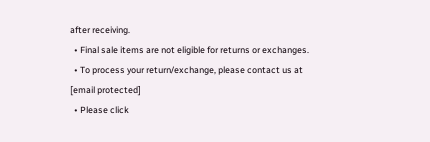after receiving.
  • Final sale items are not eligible for returns or exchanges.
  • To process your return/exchange, please contact us at [email protected]
  • Please click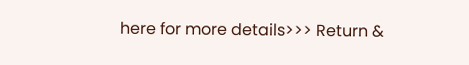here for more details>>> Return &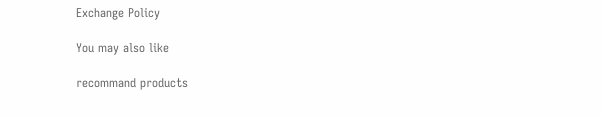Exchange Policy

You may also like

recommand products